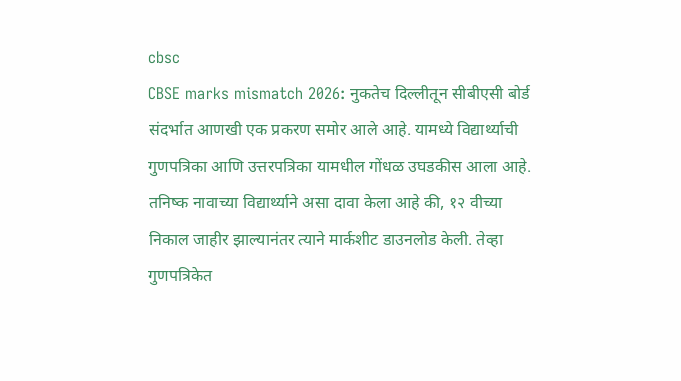cbsc
CBSE marks mismatch 2026: नुकतेच दिल्लीतून सीबीएसी बोर्ड संदर्भात आणखी एक प्रकरण समोर आले आहे. यामध्ये विद्यार्थ्याची गुणपत्रिका आणि उत्तरपत्रिका यामधील गोंधळ उघडकीस आला आहे. तनिष्क नावाच्या विद्यार्थ्याने असा दावा केला आहे की, १२ वीच्या निकाल जाहीर झाल्यानंतर त्याने मार्कशीट डाउनलोड केली. तेव्हा गुणपत्रिकेत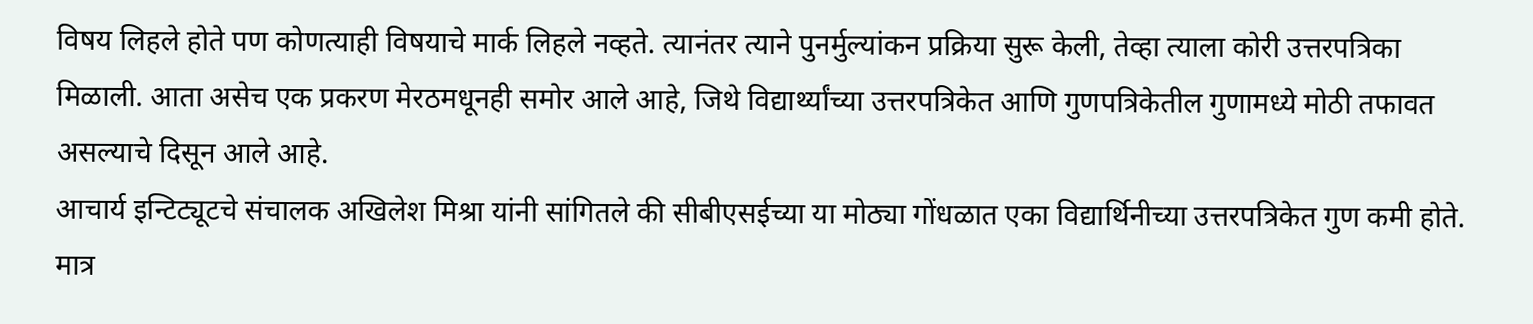विषय लिहले होते पण कोणत्याही विषयाचे मार्क लिहले नव्हते. त्यानंतर त्याने पुनर्मुल्यांकन प्रक्रिया सुरू केली, तेव्हा त्याला कोरी उत्तरपत्रिका मिळाली. आता असेच एक प्रकरण मेरठमधूनही समोर आले आहे, जिथे विद्यार्थ्यांच्या उत्तरपत्रिकेत आणि गुणपत्रिकेतील गुणामध्ये मोठी तफावत असल्याचे दिसून आले आहे.
आचार्य इन्टिट्यूटचे संचालक अखिलेश मिश्रा यांनी सांगितले की सीबीएसईच्या या मोठ्या गोंधळात एका विद्यार्थिनीच्या उत्तरपत्रिकेत गुण कमी होते. मात्र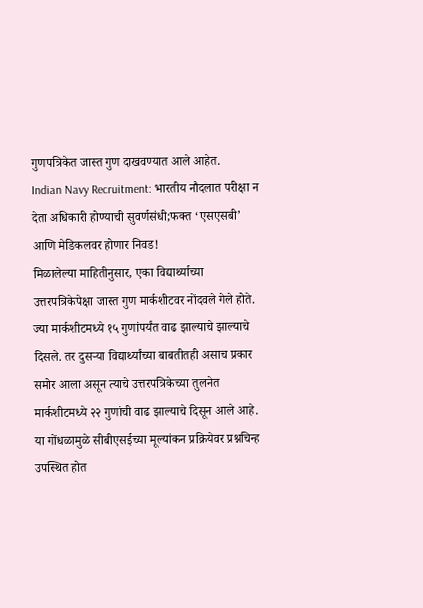गुणपत्रिकेत जास्त गुण दाखवण्यात आले आहेत.
Indian Navy Recruitment: भारतीय नौदलात परीक्षा न देता अधिकारी होण्याची सुवर्णसंधी;फक्त ‘एसएसबी’ आणि मेडिकलवर होणार निवड!
मिळालेल्या माहितीनुसार, एका विद्यार्थ्याच्या उत्तरपत्रिकेपेक्षा जास्त गुण मार्कशीटवर नोंदवले गेले होते. ज्या मार्कशीटमध्ये १५ गुणांपर्यंत वाढ झाल्याचे झाल्याचे दिसले. तर दुसऱ्या विद्यार्थ्यांच्या बाबतीतही असाच प्रकार समोर आला असून त्याचे उत्तरपत्रिकेच्या तुलनेत मार्कशीटमध्ये २२ गुणांची वाढ झाल्याचे दिसून आले आहे.
या गोंधळामुळे सीबीएसईच्या मूल्यांकन प्रक्रियेवर प्रश्नचिन्ह उपस्थित होत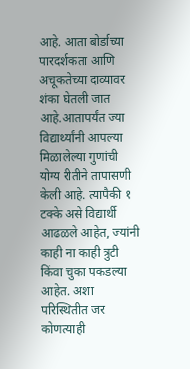आहे. आता बोर्डाच्या पारदर्शकता आणि अचूकतेच्या दाव्यावर शंका घेतली जात आहे.आतापर्यंत ज्या विद्यार्थ्यांनी आपल्या मिळालेल्या गुणांची योग्य रीतीने तापासणी केली आहे. त्यापैकी १ टक्के असे विद्यार्थी आढळले आहेत, ज्यांनी काही ना काही त्रुटी किंवा चुका पकडल्या आहेत. अशा परिस्थितीत जर कोणत्याही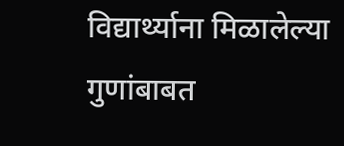विद्यार्थ्याना मिळालेल्या गुणांबाबत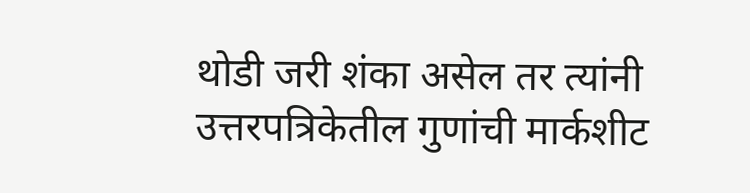थोडी जरी शंका असेल तर त्यांनी उत्तरपत्रिकेतील गुणांची मार्कशीट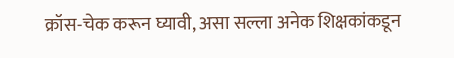क्रॉस-चेक करून घ्यावी, असा सल्ला अनेक शिक्षकांकडून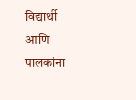विद्यार्थी आणि पालकांना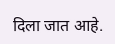दिला जात आहे.